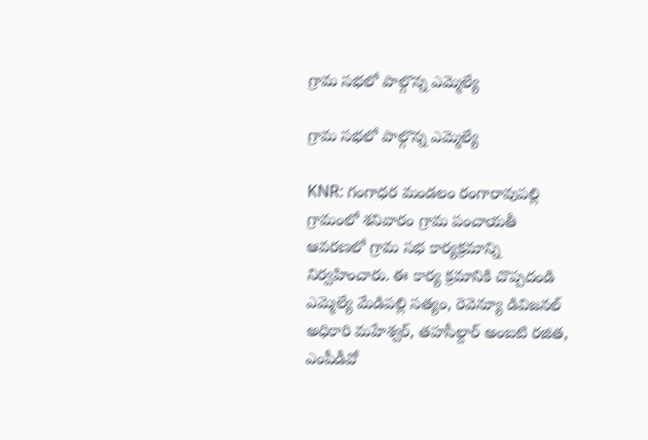గ్రామ సభలో పాల్గొన్న ఎమ్మెల్యే

గ్రామ సభలో పాల్గొన్న ఎమ్మెల్యే

KNR: గంగాధర మండలం రంగారావుపల్లి గ్రామంలో శనివారం గ్రామ పంచాయతీ ఆవరణలో గ్రామ సభ కార్యక్రమాన్ని నిర్వహించారు. ఈ కార్య క్రమానికి చొప్పదండి ఎమ్మెల్యే మేడిపల్లి సత్యం, రెవెన్యూ డివిజనల్ అధికారి మహేశ్వర్, తహసీల్దార్ అంబటి రజిత, ఎంపీడీవో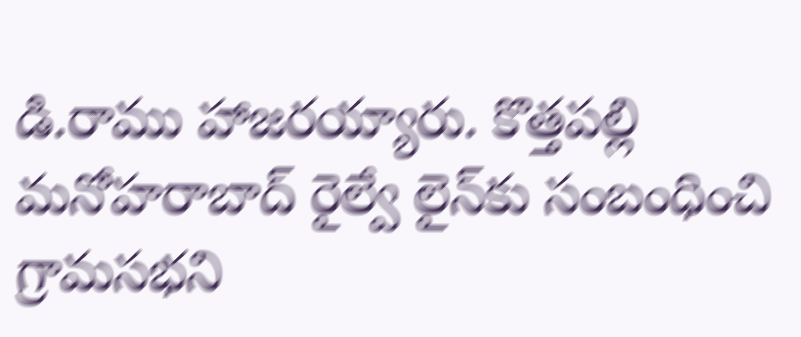డి.రాము హాజరయ్యారు. కొత్తపల్లి మనోహరాబాద్ రైల్వే లైన్‌కు సంబంధించి గ్రామసభని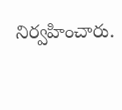నిర్వహించారు.